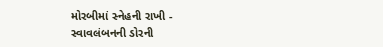મોરબીમાં સ્નેહની રાખી - સ્વાવલંબનની ડોરની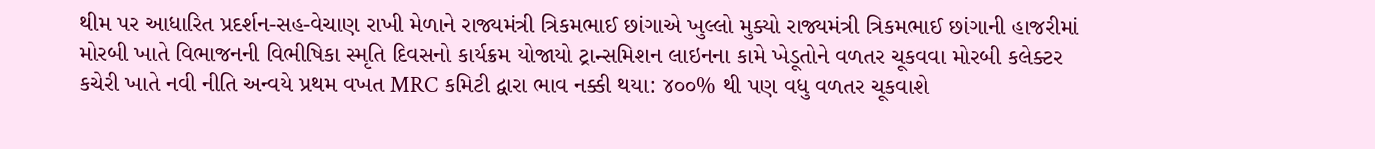થીમ પર આધારિત પ્રદર્શન-સહ-વેચાણ રાખી મેળાને રાજ્યમંત્રી ત્રિકમભાઈ છાંગાએ ખુલ્લો મુક્યો રાજ્યમંત્રી ત્રિકમભાઈ છાંગાની હાજરીમાં મોરબી ખાતે વિભાજનની વિભીષિકા સ્મૃતિ દિવસનો કાર્યક્રમ યોજાયો ટ્રાન્સમિશન લાઇનના કામે ખેડૂતોને વળતર ચૂકવવા મોરબી કલેક્ટર કચેરી ખાતે નવી નીતિ અન્વયે પ્રથમ વખત MRC કમિટી દ્વારા ભાવ નક્કી થયા: ૪૦૦% થી પણ વધુ વળતર ચૂકવાશે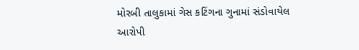મોરબી તાલુકામાં ગેસ કટિંગના ગુનામાં સંડોવાયેલ આરોપી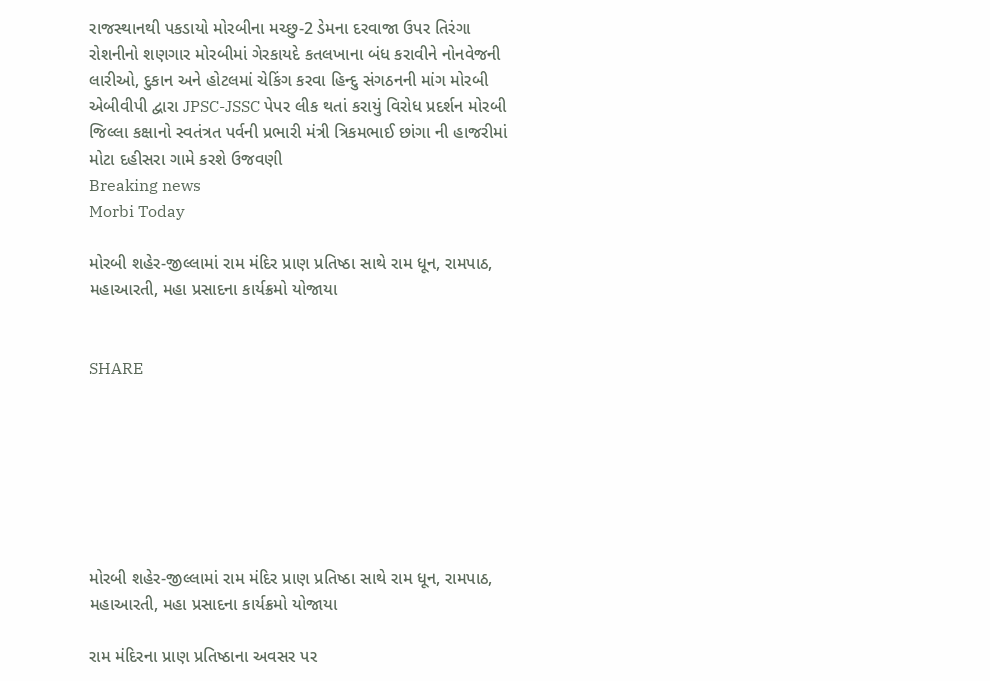રાજસ્થાનથી પકડાયો મોરબીના મચ્છુ-2 ડેમના દરવાજા ઉપર તિરંગા રોશનીનો શણગાર મોરબીમાં ગેરકાયદે કતલખાના બંધ કરાવીને નોનવેજની લારીઓ, દુકાન અને હોટલમાં ચેકિંગ કરવા હિન્દુ સંગઠનની માંગ મોરબી એબીવીપી દ્વારા JPSC-JSSC પેપર લીક થતાં કરાયું વિરોધ પ્રદર્શન મોરબી જિલ્લા કક્ષાનો સ્વતંત્રત પર્વની પ્રભારી મંત્રી ત્રિકમભાઈ છાંગા ની હાજરીમાં મોટા દહીસરા ગામે કરશે ઉજવણી
Breaking news
Morbi Today

મોરબી શહેર-જીલ્લામાં રામ મંદિર પ્રાણ પ્રતિષ્ઠા સાથે રામ ધૂન, રામપાઠ, મહાઆરતી, મહા પ્રસાદના કાર્યક્રમો યોજાયા


SHARE







મોરબી શહેર-જીલ્લામાં રામ મંદિર પ્રાણ પ્રતિષ્ઠા સાથે રામ ધૂન, રામપાઠ, મહાઆરતી, મહા પ્રસાદના કાર્યક્રમો યોજાયા

રામ મંદિરના પ્રાણ પ્રતિષ્ઠાના અવસર પર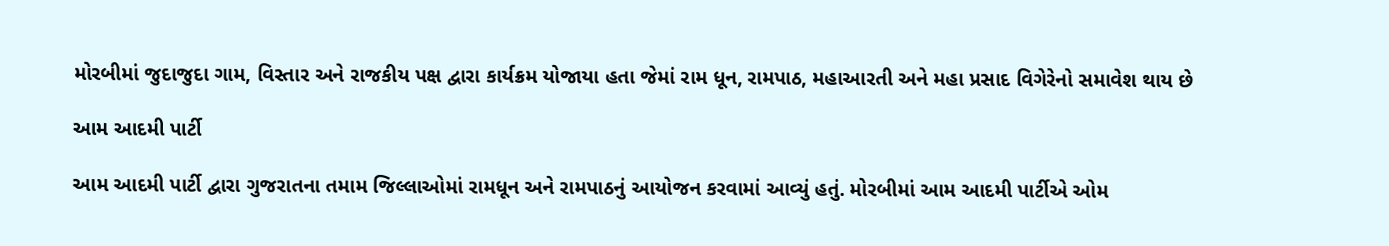મોરબીમાં જુદાજુદા ગામ, વિસ્તાર અને રાજકીય પક્ષ દ્વારા કાર્યક્રમ યોજાયા હતા જેમાં રામ ધૂન, રામપાઠ, મહાઆરતી અને મહા પ્રસાદ વિગેરેનો સમાવેશ થાય છે

આમ આદમી પાર્ટી

આમ આદમી પાર્ટી દ્વારા ગુજરાતના તમામ જિલ્લાઓમાં રામધૂન અને રામપાઠનું આયોજન કરવામાં આવ્યું હતું. મોરબીમાં આમ આદમી પાર્ટીએ ઓમ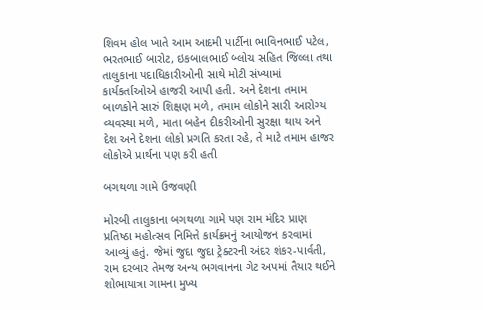શિવમ હોલ ખાતે આમ આદમી પાર્ટીના ભાવિનભાઈ પટેલ, ભરતભાઈ બારોટ, ઇકબાલભાઈ બ્લોચ સહિત જિલ્લા તથા તાલુકાના પદાધિકારીઓની સાથે મોટી સંખ્યામાં કાર્યકર્તાઓએ હાજરી આપી હતી. અને દેશના તમામ બાળકોને સારું શિક્ષણ મળે, તમામ લોકોને સારી આરોગ્ય વ્યવસ્થા મળે, માતા બહેન દીકરીઓની સુરક્ષા થાય અને દેશ અને દેશના લોકો પ્રગતિ કરતા રહે, તે માટે તમામ હાજર લોકોએ પ્રાર્થના પણ કરી હતી

બગથળા ગામે ઉજવણી

મોરબી તાલુકાના બગથળા ગામે પણ રામ મંદિર પ્રાણ પ્રતિષ્ઠા મહોત્સવ નિમિત્તે કાર્યક્રમનું આયોજન કરવામાં આવ્યું હતું. જેમાં જુદા જુદા ટ્રેક્ટરની અંદર શંકર-પાર્વતી, રામ દરબાર તેમજ અન્ય ભગવાનના ગેટ અપમાં તૈયાર થઈને શોભાયાત્રા ગામના મુખ્ય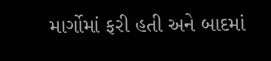માર્ગોમાં ફરી હતી અને બાદમાં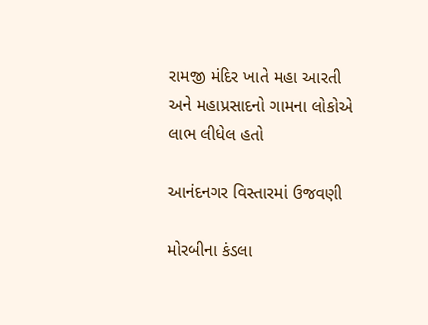રામજી મંદિર ખાતે મહા આરતી અને મહાપ્રસાદનો ગામના લોકોએ લાભ લીધેલ હતો

આનંદનગર વિસ્તારમાં ઉજવણી

મોરબીના કંડલા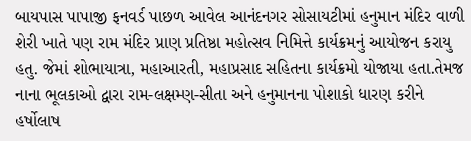બાયપાસ પાપાજી ફનવર્ડ પાછળ આવેલ આનંદનગર સોસાયટીમાં હનુમાન મંદિર વાળી શેરી ખાતે પણ રામ મંદિર પ્રાણ પ્રતિષ્ઠા મહોત્સવ નિમિત્તે કાર્યક્રમનું આયોજન કરાયુ હતુ. જેમાં શોભાયાત્રા, મહાઆરતી, મહાપ્રસાદ સહિતના કાર્યક્રમો યોજાયા હતા.તેમજ નાના ભૂલકાઓ દ્વારા રામ-લક્ષમ્ણ-સીતા અને હનુમાનના પોશાકો ધારણ કરીને હર્ષોલાષ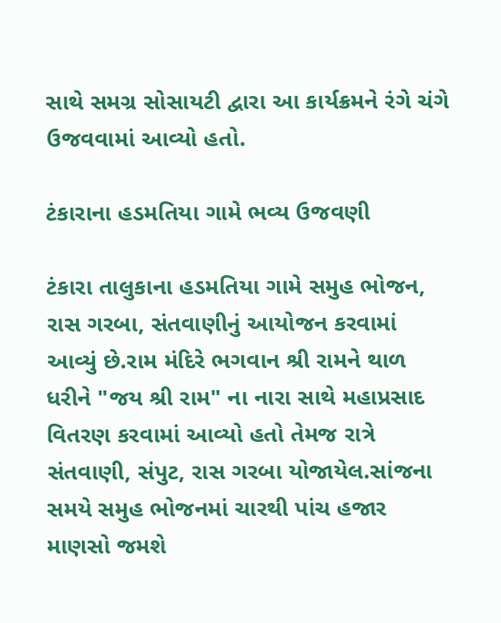સાથે સમગ્ર સોસાયટી દ્વારા આ કાર્યક્રમને રંગે ચંગે ઉજવવામાં આવ્યો હતો.

ટંકારાના હડમતિયા ગામે ભવ્ય ઉજવણી

ટંકારા તાલુકાના હડમતિયા ગામે સમુહ ભોજન, રાસ ગરબા, સંતવાણીનું આયોજન કરવામાં આવ્યું છે.રામ મંદિરે ભગવાન શ્રી રામને થાળ ધરીને "જય શ્રી રામ" ના નારા સાથે મહાપ્રસાદ વિતરણ કરવામાં આવ્યો હતો તેમજ રાત્રે સંતવાણી, સંપુટ, રાસ ગરબા યોજાયેલ.સાંજના સમયે સમુહ ભોજનમાં ચારથી પાંચ હજાર માણસો જમશે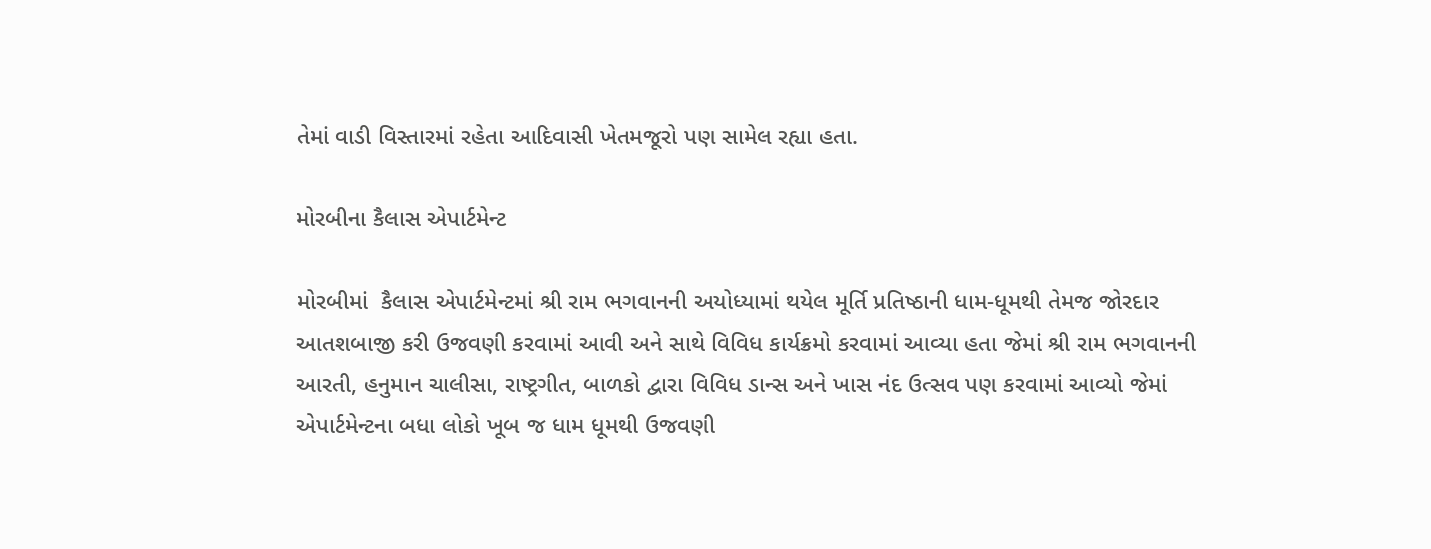તેમાં વાડી વિસ્તારમાં રહેતા આદિવાસી ખેતમજૂરો પણ સામેલ રહ્યા હતા.

મોરબીના કૈલાસ એપાર્ટમેન્ટ

મોરબીમાં  કૈલાસ એપાર્ટમેન્ટમાં શ્રી રામ ભગવાનની અયોધ્યામાં થયેલ મૂર્તિ પ્રતિષ્ઠાની ધામ-ધૂમથી તેમજ જોરદાર આતશબાજી કરી ઉજવણી કરવામાં આવી અને સાથે વિવિધ કાર્યક્રમો કરવામાં આવ્યા હતા જેમાં શ્રી રામ ભગવાનની આરતી, હનુમાન ચાલીસા, રાષ્ટ્રગીત, બાળકો દ્વારા વિવિધ ડાન્સ અને ખાસ નંદ ઉત્સવ પણ કરવામાં આવ્યો જેમાં એપાર્ટમેન્ટના બધા લોકો ખૂબ જ ધામ ધૂમથી ઉજવણી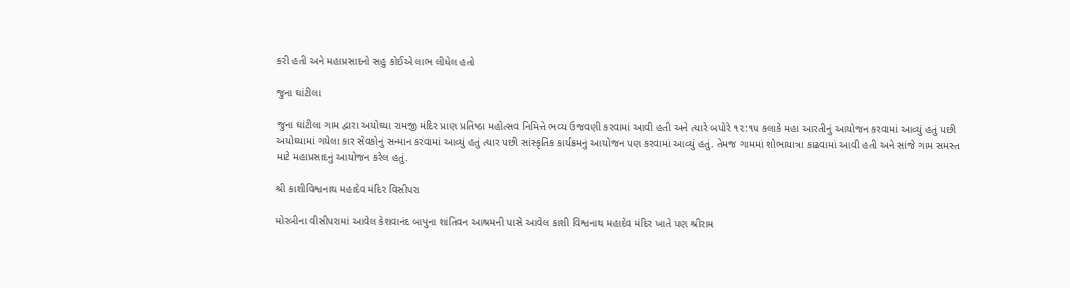કરી હતી અને મહાપ્રસાદનો સહુ કોઈએ લાભ લીધેલ હતો

જુના ઘાંટીલા

જુના ઘાંટીલા ગામ દ્વારા અયોઘ્યા રામજી મંદિર પ્રાણ પ્રતિષ્ઠા મહોત્સવ નિમિત્તે ભવ્ય ઉજવણી કરવામાં આવી હતી અને ત્યારે બપોરે ૧૨:૧૫ કલાકે મહા આરતીનું આયોજન કરવામાં આવ્યું હતું પછી અયોઘ્યામાં ગયેલા કાર સેવકોનું સન્માન કરવામાં આવ્યું હતું ત્યાર પછી સાંસ્કૃતિક કાર્યક્રમનું આયોજન પણ કરવામાં આવ્યું હતું. તેમજ ગામમાં શોભાયાત્રા કાઢવામાં આવી હતી અને સાંજે ગામ સમસ્ત માટે મહાપ્રસાદનું આયોજન કરેલ હતું.

શ્રી કાશીવિશ્વનાથ મહાદેવ મંદિર વિસીપરા

મોરબીના વીસીપરામાં આવેલ કેશવાનંદ બાપુના શાંતિવન આશ્રમની પાસે આવેલ કાશી વિશ્વનાથ મહાદેવ મંદિર ખાતે પણ શ્રીરામ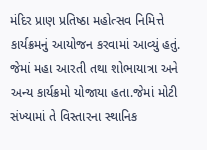મંદિર પ્રાણ પ્રતિષ્ઠા મહોત્સવ નિમિત્તે કાર્યક્રમનું આયોજન કરવામાં આવ્યું હતું. જેમાં મહા આરતી તથા શોભાયાત્રા અને અન્ય કાર્યક્રમો યોજાયા હતા.જેમાં મોટી સંખ્યામાં તે વિસ્તારના સ્થાનિક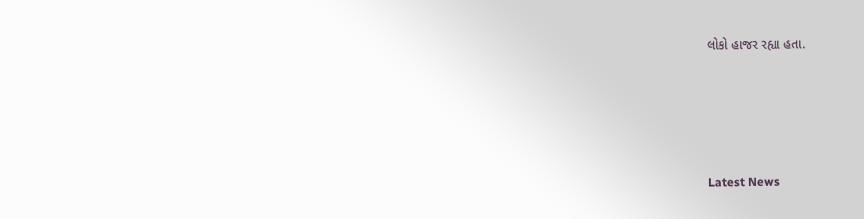લોકો હાજર રહ્યા હતા.






Latest News